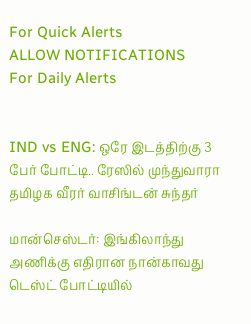For Quick Alerts
ALLOW NOTIFICATIONS
For Daily Alerts


IND vs ENG: ஒரே இடத்திற்கு 3 பேர் போட்டி.. ரேஸில் முந்துவாரா தமிழக வீரர் வாசிங்டன் சுந்தர்

மான்செஸ்டர்: இங்கிலாந்து அணிக்கு எதிரான நான்காவது டெஸ்ட் போட்டியில்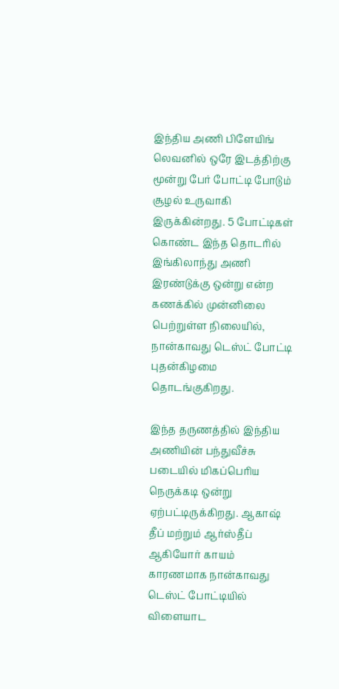இந்திய அணி பிளேயிங் லெவனில் ஒரே இடத்திற்கு மூன்று பேர் போட்டி போடும் சூழல் உருவாகி இருக்கின்றது. 5 போட்டிகள் கொண்ட இந்த தொடரில் இங்கிலாந்து அணி இரண்டுக்கு ஒன்று என்ற கணக்கில் முன்னிலை பெற்றுள்ள நிலையில், நான்காவது டெஸ்ட் போட்டி புதன்கிழமை தொடங்குகிறது.

இந்த தருணத்தில் இந்திய அணியின் பந்துவீச்சு படையில் மிகப்பெரிய நெருக்கடி ஒன்று ஏற்பட்டிருக்கிறது. ஆகாஷ் தீப் மற்றும் ஆர்ஸ்தீப் ஆகியோர் காயம் காரணமாக நான்காவது டெஸ்ட் போட்டியில் விளையாட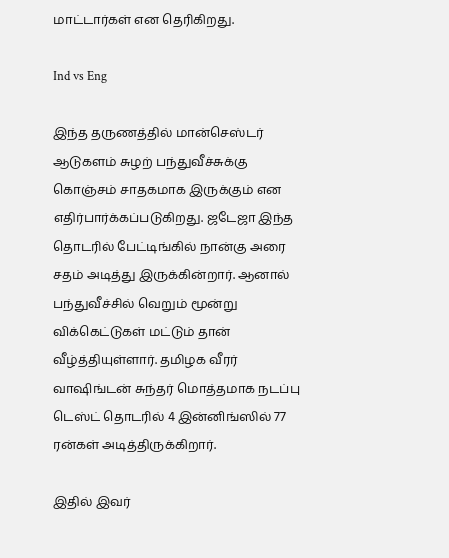மாட்டார்கள் என தெரிகிறது.

Ind vs Eng

இந்த தருணத்தில் மான்செஸ்டர் ஆடுகளம் சுழற் பந்துவீச்சுக்கு கொஞ்சம் சாதகமாக இருக்கும் என எதிர்பார்க்கப்படுகிறது. ஜடேஜா இந்த தொடரில் பேட்டிங்கில் நான்கு அரை சதம் அடித்து இருக்கின்றார். ஆனால் பந்துவீச்சில் வெறும் மூன்று விக்கெட்டுகள் மட்டும் தான் வீழ்த்தியுள்ளார். தமிழக வீரர் வாஷிங்டன் சுந்தர் மொத்தமாக நடப்பு டெஸ்ட் தொடரில் 4 இன்னிங்ஸில் 77 ரன்கள் அடித்திருக்கிறார்.

இதில் இவர்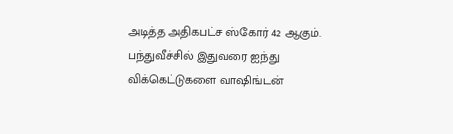அடித்த அதிகபட்ச ஸ்கோர் 42 ஆகும். பந்துவீச்சில் இதுவரை ஐந்து விக்கெட்டுகளை வாஷிங்டன்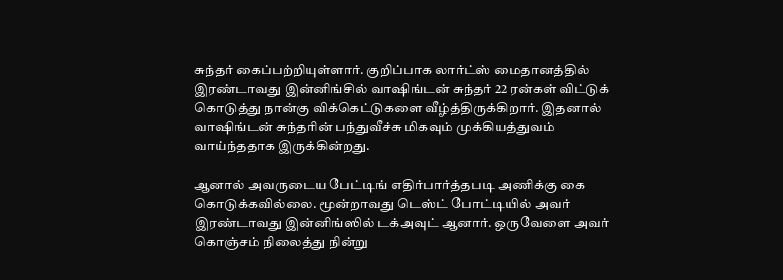சுந்தர் கைப்பற்றியுள்ளார். குறிப்பாக லார்ட்ஸ் மைதானத்தில் இரண்டாவது இன்னிங்சில் வாஷிங்டன் சுந்தர் 22 ரன்கள் விட்டுக் கொடுத்து நான்கு விக்கெட்டுகளை வீழ்த்திருக்கிறார். இதனால் வாஷிங்டன் சுந்தரின் பந்துவீச்சு மிகவும் முக்கியத்துவம் வாய்ந்ததாக இருக்கின்றது.

ஆனால் அவருடைய பேட்டிங் எதிர்பார்த்தபடி அணிக்கு கை கொடுக்கவில்லை. மூன்றாவது டெஸ்ட் போட்டியில் அவர் இரண்டாவது இன்னிங்ஸில் டக்அவுட் ஆனார். ஒருவேளை அவர் கொஞ்சம் நிலைத்து நின்று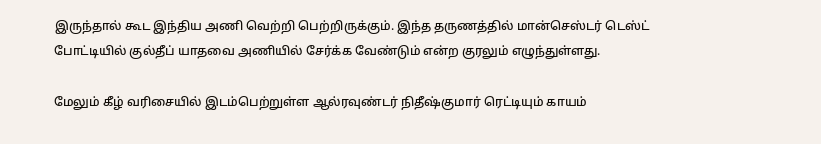இருந்தால் கூட இந்திய அணி வெற்றி பெற்றிருக்கும். இந்த தருணத்தில் மான்செஸ்டர் டெஸ்ட் போட்டியில் குல்தீப் யாதவை அணியில் சேர்க்க வேண்டும் என்ற குரலும் எழுந்துள்ளது.

மேலும் கீழ் வரிசையில் இடம்பெற்றுள்ள ஆல்ரவுண்டர் நிதீஷ்குமார் ரெட்டியும் காயம்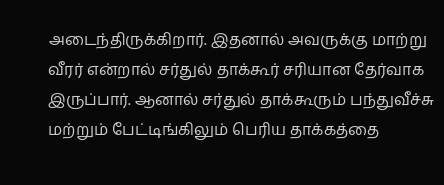அடைந்திருக்கிறார். இதனால் அவருக்கு மாற்று வீரர் என்றால் சர்துல் தாக்கூர் சரியான தேர்வாக இருப்பார். ஆனால் சர்துல் தாக்கூரும் பந்துவீச்சு மற்றும் பேட்டிங்கிலும் பெரிய தாக்கத்தை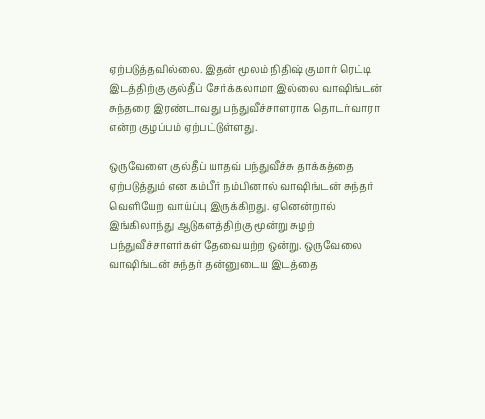ஏற்படுத்தவில்லை. இதன் மூலம் நிதிஷ் குமார் ரெட்டி இடத்திற்கு குல்தீப் சேர்க்கலாமா இல்லை வாஷிங்டன் சுந்தரை இரண்டாவது பந்துவீச்சாளராக தொடர்வாரா என்ற குழப்பம் ஏற்பட்டுள்ளது.

ஒருவேளை குல்தீப் யாதவ் பந்துவீச்சு தாக்கத்தை ஏற்படுத்தும் என கம்பீர் நம்பினால் வாஷிங்டன் சுந்தர் வெளியேற வாய்ப்பு இருக்கிறது. ஏனென்றால் இங்கிலாந்து ஆடுகளத்திற்கு மூன்று சுழற் பந்துவீச்சாளர்கள் தேவையற்ற ஒன்று. ஒருவேலை வாஷிங்டன் சுந்தர் தன்னுடைய இடத்தை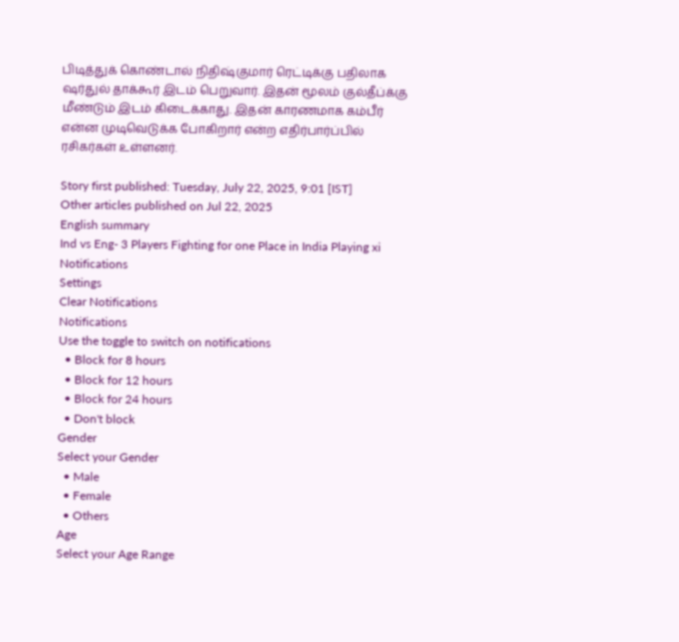பிடித்துக் கொண்டால் நிதிஷ்குமார் ரெட்டிக்கு பதிலாக ஷர்துல் தாக்கூர் இடம் பெறுவார். இதன் மூலம் குல்தீப்க்கு மீண்டும் இடம் கிடைக்காது. இதன் காரணமாக கம்பீர் என்ன முடிவெடுக்க போகிறார் என்ற எதிர்பார்ப்பில் ரசிகர்கள் உள்ளனர்.

Story first published: Tuesday, July 22, 2025, 9:01 [IST]
Other articles published on Jul 22, 2025
English summary
Ind vs Eng- 3 Players Fighting for one Place in India Playing xi
Notifications
Settings
Clear Notifications
Notifications
Use the toggle to switch on notifications
  • Block for 8 hours
  • Block for 12 hours
  • Block for 24 hours
  • Don't block
Gender
Select your Gender
  • Male
  • Female
  • Others
Age
Select your Age Range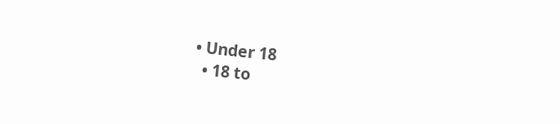• Under 18
  • 18 to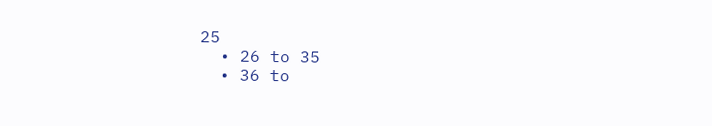25
  • 26 to 35
  • 36 to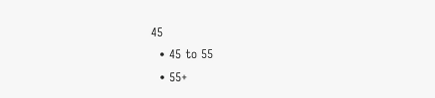45
  • 45 to 55
  • 55+